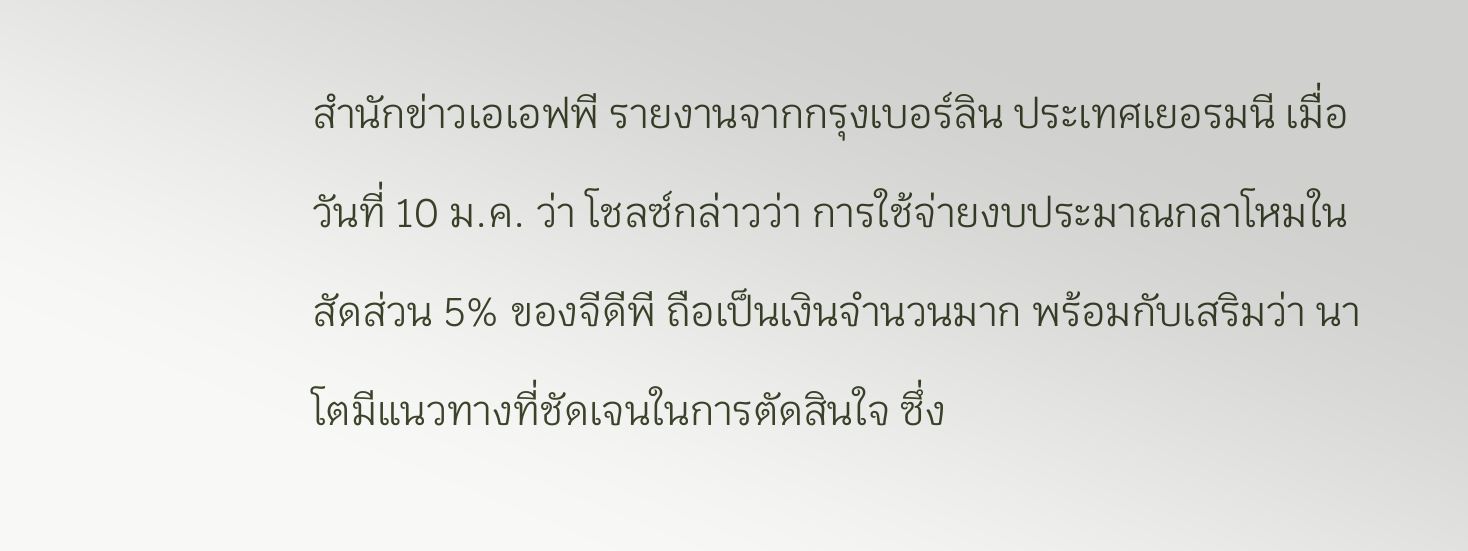สำนักข่าวเอเอฟพี รายงานจากกรุงเบอร์ลิน ประเทศเยอรมนี เมื่อวันที่ 10 ม.ค. ว่า โชลซ์กล่าวว่า การใช้จ่ายงบประมาณกลาโหมในสัดส่วน 5% ของจีดีพี ถือเป็นเงินจำนวนมาก พร้อมกับเสริมว่า นาโตมีแนวทางที่ชัดเจนในการตัดสินใจ ซึ่ง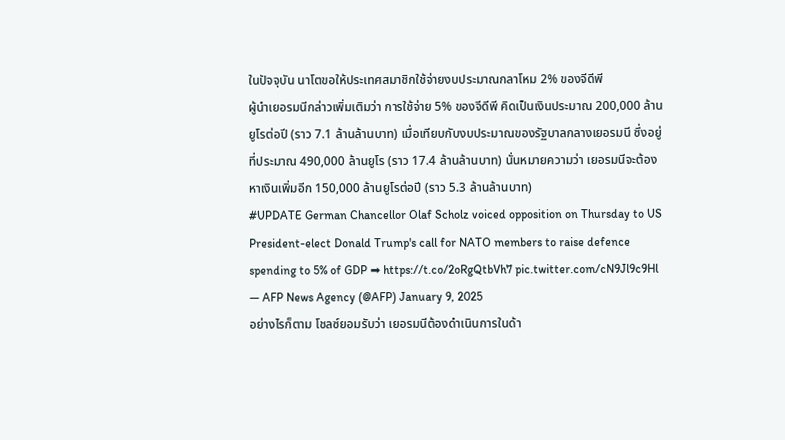ในปัจจุบัน นาโตขอให้ประเทศสมาชิกใช้จ่ายงบประมาณกลาโหม 2% ของจีดีพี
ผู้นำเยอรมนีกล่าวเพิ่มเติมว่า การใช้จ่าย 5% ของจีดีพี คิดเป็นเงินประมาณ 200,000 ล้านยูโรต่อปี (ราว 7.1 ล้านล้านบาท) เมื่อเทียบกับงบประมาณของรัฐบาลกลางเยอรมนี ซึ่งอยู่ที่ประมาณ 490,000 ล้านยูโร (ราว 17.4 ล้านล้านบาท) นั่นหมายความว่า เยอรมนีจะต้องหาเงินเพิ่มอีก 150,000 ล้านยูโรต่อปี (ราว 5.3 ล้านล้านบาท)
#UPDATE German Chancellor Olaf Scholz voiced opposition on Thursday to US President-elect Donald Trump's call for NATO members to raise defence spending to 5% of GDP ➡ https://t.co/2oRgQtbVh7 pic.twitter.com/cN9Jl9c9Hl
— AFP News Agency (@AFP) January 9, 2025
อย่างไรก็ตาม โชลซ์ยอมรับว่า เยอรมนีต้องดำเนินการในด้า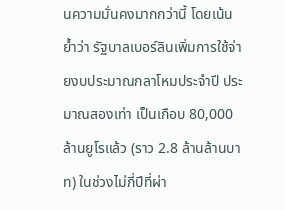นความมั่นคงมากกว่านี้ โดยเน้นย้ำว่า รัฐบาลเบอร์ลินเพิ่มการใช้จ่ายงบประมาณกลาโหมประจำปี ประมาณสองเท่า เป็นเกือบ 80,000 ล้านยูโรแล้ว (ราว 2.8 ล้านล้านบาท) ในช่วงไม่กี่ปีที่ผ่า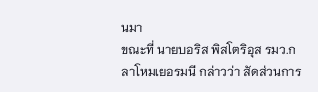นมา
ขณะที่ นายบอริส พิสโตริอุส รมว.กลาโหมเยอรมนี กล่าวว่า สัดส่วนการ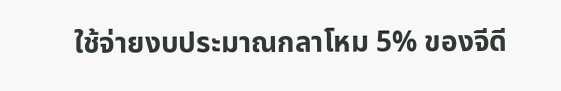ใช้จ่ายงบประมาณกลาโหม 5% ของจีดี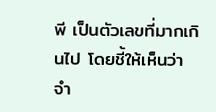พี เป็นตัวเลขที่มากเกินไป โดยชี้ให้เห็นว่า จำ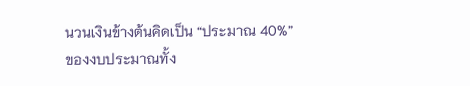นวนเงินข้างต้นคิดเป็น “ประมาณ 40%” ของงบประมาณทั้ง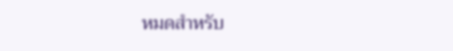หมดสำหรับ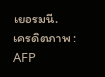เยอรมนี.
เครดิตภาพ : AFP